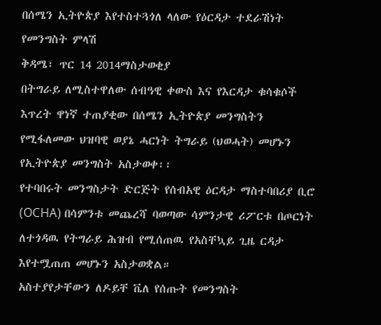በሰሜን ኢትዮጵያ እየተስተጓጎለ ላለው የዕርዳታ ተደራሽነት የመንግስት ምላሽ
ቅዳሜ፣ ጥር 14 2014ማስታወቂያ
በትግራይ ለሚስተዋለው ሰብዓዊ ቀውስ እና የእርዳታ ቁሳቁሶች እጥረት ዋነኛ ተጠያቂው በሰሜን ኢትዮጵያ መንግስትን የሚፋለመው ህዝባዊ ወያኔ ሓርነት ትግራይ (ህወሓት) መሆኑን የኢትዮጵያ መንግስት አስታወቀ፡፡
የተባበሩት መንግስታት ድርጅት የሰብአዊ ዕርዳታ ማስተባበሪያ ቢሮ (OCHA) በሳምንቱ መጨረሻ ባወጣው ሳምንታዊ ሪፖርቱ በጦርነት ለተጎዳዉ የትግራይ ሕዝብ የሚሰጠዉ የአስቸኳይ ጊዜ ርዳታ እየተሟጠጠ መሆኑን አስታወቋል።
አስተያየታቸውን ለዶይቸ ቬለ የሰጡት የመንግስት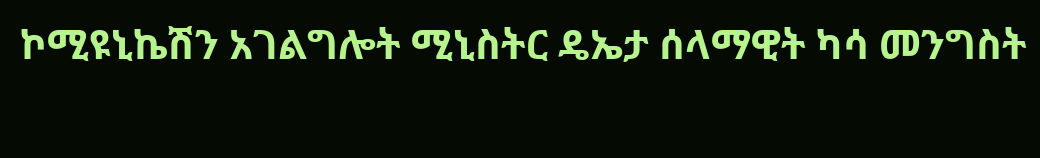ኮሚዩኒኬሽን አገልግሎት ሚኒስትር ዴኤታ ሰላማዊት ካሳ መንግስት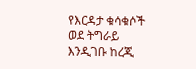የእርዳታ ቁሳቁሶች ወደ ትግራይ እንዲገቡ ከረጂ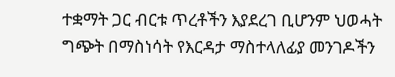ተቋማት ጋር ብርቱ ጥረቶችን እያደረገ ቢሆንም ህወሓት ግጭት በማስነሳት የእርዳታ ማስተላለፊያ መንገዶችን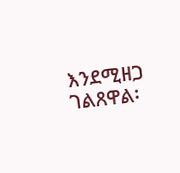እንደሚዘጋ ገልጸዋል፡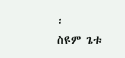፡
ስዩም ጌቱ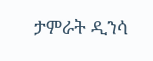ታምራት ዲንሳ